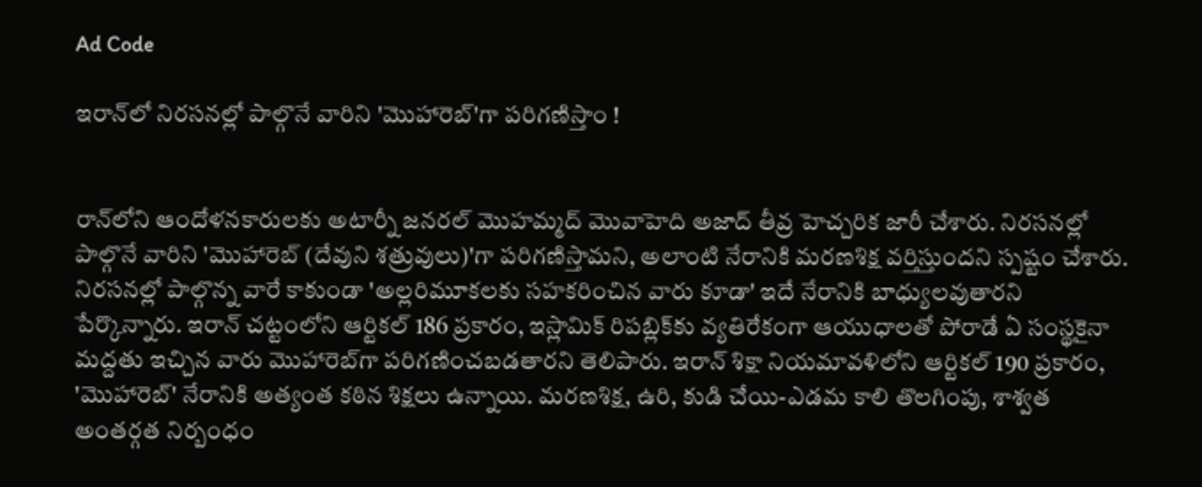Ad Code

ఇరాన్‌లో నిరసనల్లో పాల్గొనే వారిని 'మొహారెబ్'గా పరిగణిస్తాం !


రాన్‌లోని ఆందోళనకారులకు అటార్నీ జనరల్ మొహమ్మద్ మొవాహెది అజాద్ తీవ్ర హెచ్చరిక జారీ చేశారు. నిరసనల్లో పాల్గొనే వారిని 'మొహారెబ్ (దేవుని శత్రువులు)'గా పరిగణిస్తామని, అలాంటి నేరానికి మరణశిక్ష వర్తిస్తుందని స్పష్టం చేశారు. నిరసనల్లో పాల్గొన్న వారే కాకుండా 'అల్లరిమూకలకు సహకరించిన వారు కూడా' ఇదే నేరానికి బాధ్యులవుతారని పేర్కొన్నారు. ఇరాన్ చట్టంలోని ఆర్టికల్ 186 ప్రకారం, ఇస్లామిక్ రిపబ్లిక్‌కు వ్యతిరేకంగా ఆయుధాలతో పోరాడే ఏ సంస్థకైనా మద్దతు ఇచ్చిన వారు మొహారెబ్‌గా పరిగణించబడతారని తెలిపారు. ఇరాన్ శిక్షా నియమావళిలోని ఆర్టికల్ 190 ప్రకారం, 'మొహారెబ్' నేరానికి అత్యంత కఠిన శిక్షలు ఉన్నాయి. మరణశిక్ష, ఉరి, కుడి చేయి-ఎడమ కాలి తొలగింపు, శాశ్వత అంతర్గత నిర్బంధం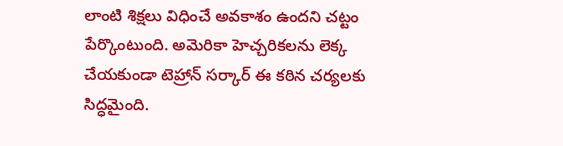లాంటి శిక్షలు విధించే అవకాశం ఉందని చట్టం పేర్కొంటుంది. అమెరికా హెచ్చరికలను లెక్క చేయకుండా టెహ్రాన్ సర్కార్ ఈ కఠిన చర్యలకు సిద్ధమైంది.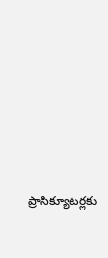ప్రాసిక్యూటర్లకు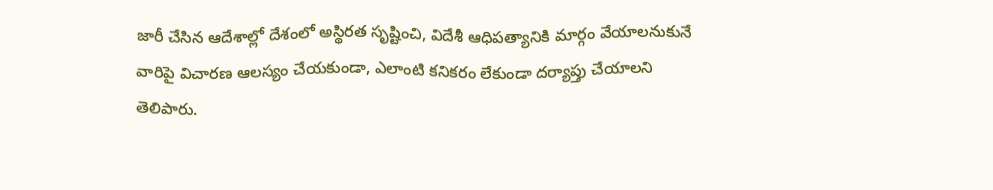జారీ చేసిన ఆదేశాల్లో దేశంలో అస్థిరత సృష్టించి, విదేశీ ఆధిపత్యానికి మార్గం వేయాలనుకునే వారిపై విచారణ ఆలస్యం చేయకుండా, ఎలాంటి కనికరం లేకుండా దర్యాప్తు చేయాలని తెలిపారు.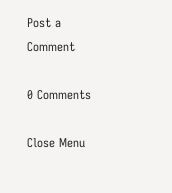Post a Comment

0 Comments

Close Menu